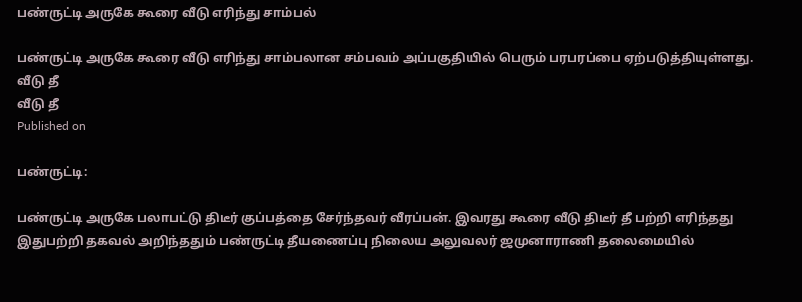பண்ருட்டி அருகே கூரை வீடு எரிந்து சாம்பல்

பண்ருட்டி அருகே கூரை வீடு எரிந்து சாம்பலான சம்பவம் அப்பகுதியில் பெரும் பரபரப்பை ஏற்படுத்தியுள்ளது.
வீடு தீ
வீடு தீ
Published on

பண்ருட்டி:

பண்ருட்டி அருகே பலாபட்டு திடீர் குப்பத்தை சேர்ந்தவர் வீரப்பன். இவரது கூரை வீடு திடீர் தீ பற்றி எரிந்தது இதுபற்றி தகவல் அறிந்ததும் பண்ருட்டி தீயணைப்பு நிலைய அலுவலர் ஜமுனாராணி தலைமையில்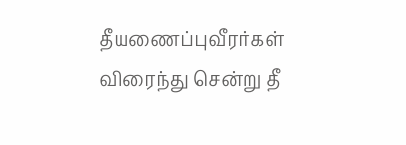தீயணைப்புவீரர்கள் விரைந்து சென்று தீ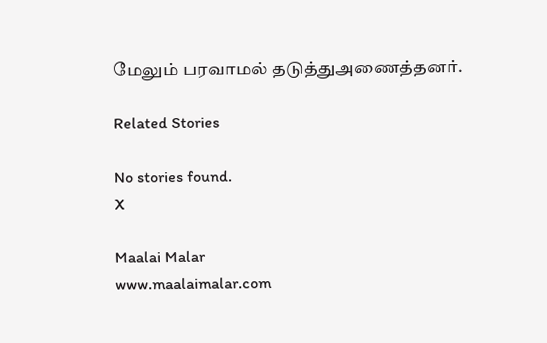மேலும் பரவாமல் தடுத்துஅணைத்தனர்.

Related Stories

No stories found.
X

Maalai Malar
www.maalaimalar.com